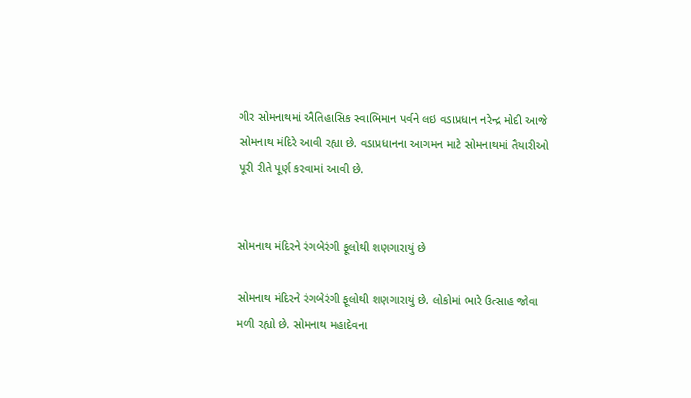ગીર સોમનાથમાં ઐતિહાસિક સ્વાભિમાન પર્વને લઇ વડાપ્રધાન નરેન્દ્ર મોદી આજે સોમનાથ મંદિરે આવી રહ્યા છે. વડાપ્રધાનના આગમન માટે સોમનાથમાં તૈયારીઓ પૂરી રીતે પૂર્ણ કરવામાં આવી છે.


સોમનાથ મંદિરને રંગબેરંગી ફૂલોથી શણગારાયું છે

સોમનાથ મંદિરને રંગબેરંગી ફૂલોથી શણગારાયું છે. લોકોમાં ભારે ઉત્સાહ જોવા મળી રહ્યો છે. સોમનાથ મહાદેવના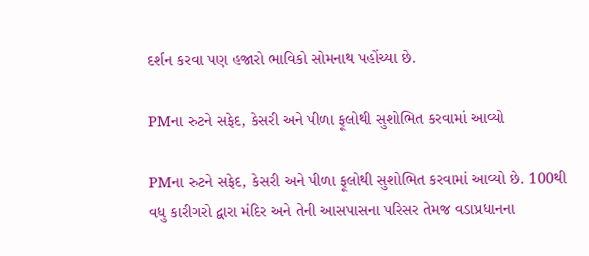દર્શન કરવા પણ હજારો ભાવિકો સોમનાથ પહોંચ્યા છે.

PMના રુટને સફેદ, કેસરી અને પીળા ફૂલોથી સુશોભિત કરવામાં આવ્યો

PMના રુટને સફેદ, કેસરી અને પીળા ફૂલોથી સુશોભિત કરવામાં આવ્યો છે. 100થી વધુ કારીગરો દ્વારા મંદિર અને તેની આસપાસના પરિસર તેમજ વડાપ્રધાનના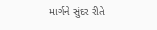માર્ગને સુંદર રીતે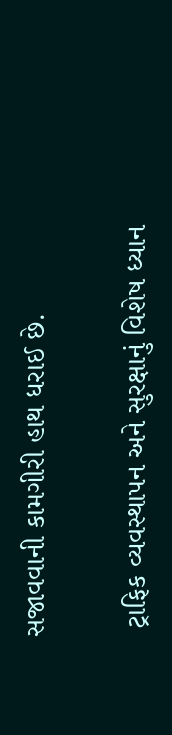સજાવવાની કામગીરી હાથ ધરાઈ છે.

 ટ્રાફિક વ્યવસ્થાપન અને સુરક્ષાનું વિશેષ ધ્યાન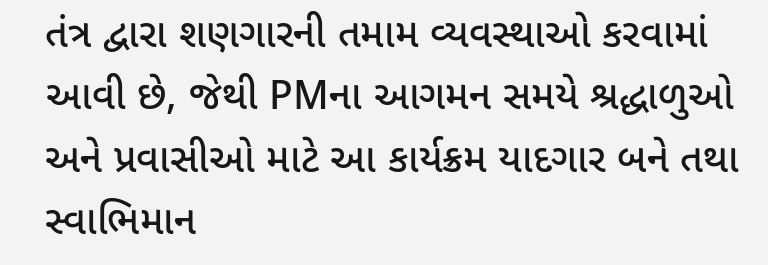તંત્ર દ્વારા શણગારની તમામ વ્યવસ્થાઓ કરવામાં આવી છે, જેથી PMના આગમન સમયે શ્રદ્ધાળુઓ અને પ્રવાસીઓ માટે આ કાર્યક્રમ યાદગાર બને તથા સ્વાભિમાન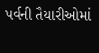પર્વની તૈયારીઓમાં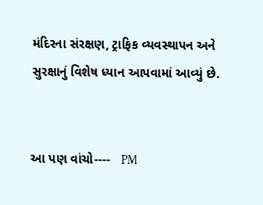મંદિરના સંરક્ષણ, ટ્રાફિક વ્યવસ્થાપન અને સુરક્ષાનું વિશેષ ધ્યાન આપવામાં આવ્યું છે.


આ પણ વાંચો----   PM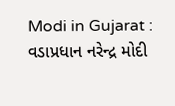Modi in Gujarat : વડાપ્રધાન નરેન્દ્ર મોદી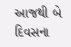આજથી બે દિવસના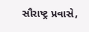સૌરાષ્ટ્ર પ્રવાસે,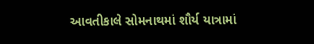આવતીકાલે સોમનાથમાં શૌર્ય યાત્રામાં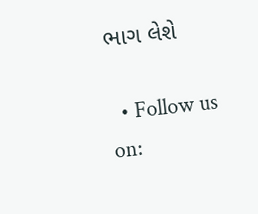ભાગ લેશે

  • Follow us on: